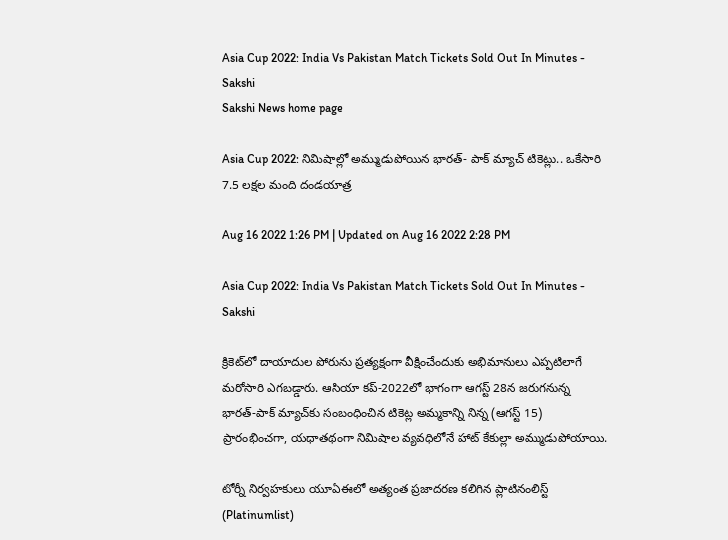Asia Cup 2022: India Vs Pakistan Match Tickets Sold Out In Minutes - Sakshi
Sakshi News home page

Asia Cup 2022: నిమిషాల్లో అమ్ముడుపోయిన భారత్‌- పాక్‌ మ్యాచ్‌ టికెట్లు.. ఒకేసారి 7.5 లక్షల మంది దండయాత్ర

Aug 16 2022 1:26 PM | Updated on Aug 16 2022 2:28 PM

Asia Cup 2022: India Vs Pakistan Match Tickets Sold Out In Minutes - Sakshi

క్రికెట్‌లో దాయాదుల పోరును ప్రత్యక్షంగా వీక్షించేందుకు అభిమానులు ఎప్పటిలాగే మరోసారి ఎగబడ్డారు. ఆసియా కప్‌-2022లో భాగంగా ఆగస్ట్‌ 28న జరుగనున్న భారత్‌-పాక్‌ మ్యాచ్‌కు సంబంధించిన టికెట్ల అమ్మకాన్ని నిన్న (ఆగస్ట్‌ 15) ప్రారంభించగా, యధాతథంగా నిమిషాల వ్యవధిలోనే హాట్‌ కేకుల్లా అమ్ముడుపోయాయి.

టోర్నీ నిర్వహకులు యూఏఈలో అత్యంత ప్రజాదరణ కలిగిన ప్లాటినంలిస్ట్‌ (Platinumlist)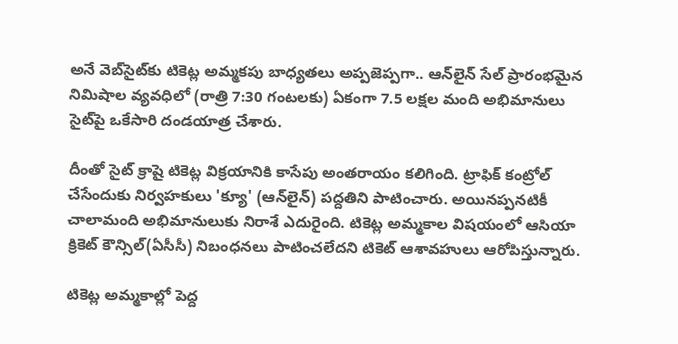అనే వెబ్‌సైట్‌కు టికెట్ల అమ్మకపు బాధ్యతలు అప్పజెప్పగా.. ఆన్‌లైన్‌ సేల్‌ ప్రారంభమైన నిమిషాల వ్యవధిలో (రాత్రి 7:30 గంటలకు) ఏకంగా 7.5 లక్షల మంది అభిమానులు సైట్‌పై ఒకేసారి దండయాత్ర చేశారు.

దీంతో సైట్‌ క్రాషై టికెట్ల విక్రయానికి కాసేపు అంతరాయం కలిగింది. ట్రాఫిక్‌ కంట్రోల్‌ చేసేందుకు నిర్వహకులు 'క్యూ' (ఆన్‌లైన్‌) పద్దతిని పాటించారు. అయినప్పనటికీ చాలామంది అభిమానులుకు నిరాశే ఎదురైంది. టికెట్ల అమ్మకాల విషయంలో ఆసియా క్రికెట్ కౌన్సిల్(ఏసీసీ) నిబంధనలు పాటించలేదని టికెట్‌ ఆశావహులు ఆరోపిస్తున్నారు.

టికెట్ల అమ్మకాల్లో పెద్ద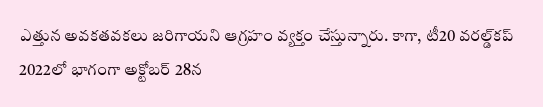ఎత్తున అవకతవకలు జరిగాయని ఆగ్రహం వ్యక్తం చేస్తున్నారు. కాగా, టీ20 వరల్డ్‌కప్‌ 2022లో భాగంగా అక్టోబర్‌ 28న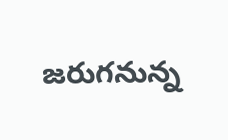జరుగనున్న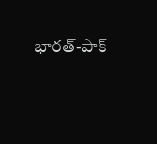భారత్‌-పాక్‌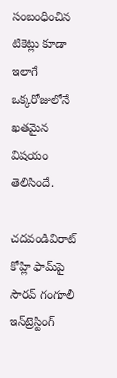సంబంధించిన టికెట్లు కూడా ఇలాగే ఒక్కరోజులోనే ఖతమైన విషయం తెలిసిందే.

చదవండివిరాట్‌ కోహ్లి ఫామ్‌పై సౌరవ్‌ గంగూలీ ఇన్‌ట్రెస్టింగ్‌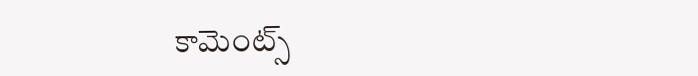కామెంట్స్‌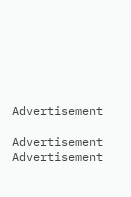Advertisement

Advertisement
Advertisement